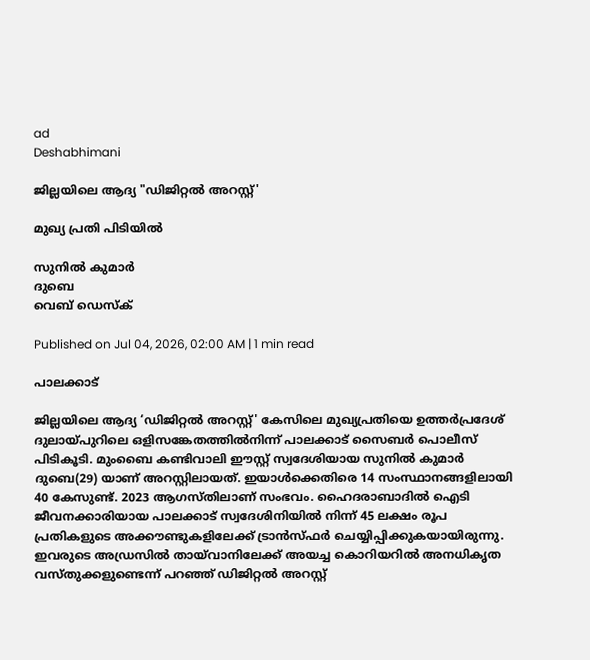ad
Deshabhimani

ജില്ലയിലെ ആദ്യ "ഡിജിറ്റൽ അറസ്റ്റ്'

മുഖ്യ പ്രതി പിടിയിൽ

സുനിൽ കുമാർ
ദുബെ
വെബ് ഡെസ്ക്

Published on Jul 04, 2026, 02:00 AM | 1 min read

പാലക്കാട്

ജില്ലയിലെ ആദ്യ ‘ഡിജിറ്റൽ അറസ്റ്റ്' കേസിലെ മുഖ്യപ്രതിയെ ഉത്തർപ്രദേശ്‌ ദുലായ്‌പുറിലെ ഒളിസങ്കേതത്തിൽനിന്ന് പാലക്കാട് സൈബർ പൊലീസ് പിടികൂടി. മുംബൈ കണ്ടിവാലി ഈസ്റ്റ് സ്വദേശിയായ സുനിൽ കുമാർ ദുബെ(29) യാണ് അറസ്റ്റിലായത്‌. ഇയാൾക്കെതിരെ 14 സംസ്ഥാനങ്ങളിലായി 40 കേസുണ്ട്. 2023 ആഗസ്‌തിലാണ് സംഭവം. ഹൈദരാബാദിൽ ഐടി ജീവനക്കാരിയായ പാലക്കാട് സ്വദേശിനിയിൽ നിന്ന് 45 ലക്ഷം രൂപ പ്രതികളുടെ അക്കൗണ്ടുകളിലേക്ക് ട്രാൻസ്ഫർ ചെയ്യിപ്പിക്കുകയായിരുന്നു. ഇവരുടെ അഡ്രസിൽ തായ്‌വാനിലേക്ക്‌ അയച്ച കൊറിയറിൽ അനധികൃത വസ്തുക്കളുണ്ടെന്ന്‌ പറഞ്ഞ്‌ ഡിജിറ്റൽ അറസ്റ്റ്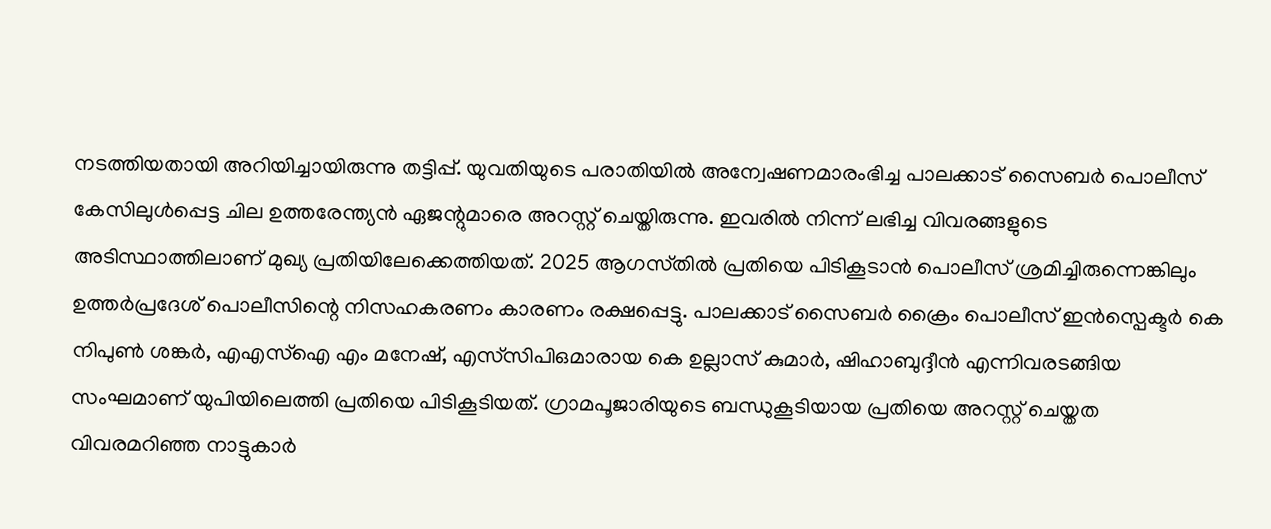നടത്തിയതായി അറിയിച്ചായിരുന്നു തട്ടിപ്പ്‌. യുവതിയുടെ പരാതിയിൽ അന്വേഷണമാരംഭിച്ച പാലക്കാട് സൈബർ പൊലീസ് കേസിലുൾപ്പെട്ട ചില ഉത്തരേന്ത്യൻ ഏജന്റുമാരെ അറസ്റ്റ് ചെയ്തിരുന്നു. ഇവരിൽ നിന്ന് ലഭിച്ച വിവരങ്ങളുടെ അടിസ്ഥാത്തിലാണ്‌ മുഖ്യ പ്രതിയിലേക്കെത്തിയത്. 2025 ആഗസ്‌തിൽ പ്രതിയെ പിടികൂടാൻ പൊലീസ് ശ്രമിച്ചിരുന്നെങ്കിലും ഉത്തർപ്രദേശ് പൊലീസിന്റെ നിസഹകരണം കാരണം രക്ഷപ്പെട്ടു. പാലക്കാട് സൈബർ ക്രൈം പൊലീസ് ഇൻസ്പെക്ടർ കെ നിപുൺ ശങ്കർ, എഎസ്ഐ എം മനേഷ്, എസ്‌സിപിഒമാരായ കെ ഉല്ലാസ് കുമാർ, ഷിഹാബുദ്ദീൻ എന്നിവരടങ്ങിയ സംഘമാണ് യുപിയിലെത്തി പ്രതിയെ പിടികൂടിയത്. ഗ്രാമപൂജാരിയുടെ ബന്ധുകൂടിയായ പ്രതിയെ അറസ്റ്റ് ചെയ്തത വിവരമറിഞ്ഞ നാട്ടുകാർ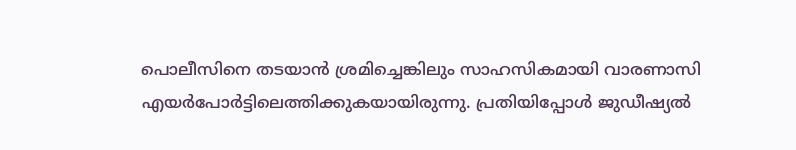പൊലീസിനെ തടയാൻ ശ്രമിച്ചെങ്കിലും സാഹസികമായി വാരണാസി എയർപോർട്ടിലെത്തിക്കുകയായിരുന്നു. പ്രതിയിപ്പോൾ ജുഡീഷ്യൽ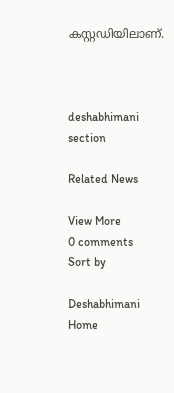കസ്റ്റഡിയിലാണ്.



deshabhimani section

Related News

View More
0 comments
Sort by

Deshabhimani
Home